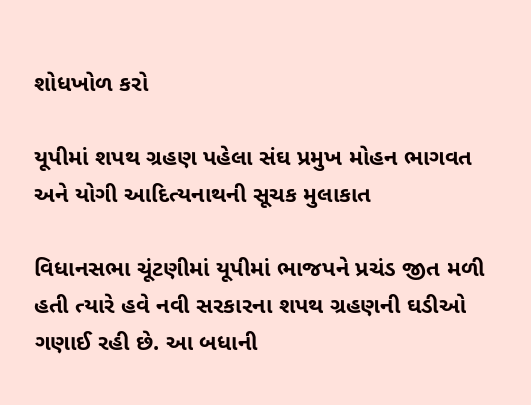શોધખોળ કરો

યૂપીમાં શપથ ગ્રહણ પહેલા સંઘ પ્રમુખ મોહન ભાગવત અને યોગી આદિત્યનાથની સૂચક મુલાકાત

વિધાનસભા ચૂંટણીમાં યૂપીમાં ભાજપને પ્રચંડ જીત મળી હતી ત્યારે હવે નવી સરકારના શપથ ગ્રહણની ઘડીઓ ગણાઈ રહી છે. આ બધાની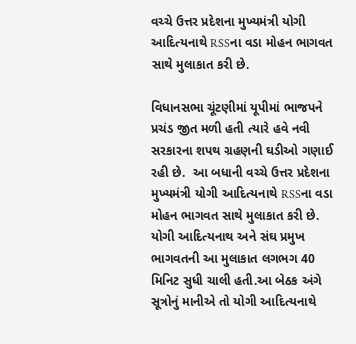વચ્ચે ઉત્તર પ્રદેશના મુખ્યમંત્રી યોગી આદિત્યનાથે RSSના વડા મોહન ભાગવત સાથે મુલાકાત કરી છે.

વિધાનસભા ચૂંટણીમાં યૂપીમાં ભાજપને પ્રચંડ જીત મળી હતી ત્યારે હવે નવી સરકારના શપથ ગ્રહણની ઘડીઓ ગણાઈ રહી છે.  આ બધાની વચ્ચે ઉત્તર પ્રદેશના મુખ્યમંત્રી યોગી આદિત્યનાથે RSSના વડા મોહન ભાગવત સાથે મુલાકાત કરી છે. યોગી આદિત્યનાથ અને સંઘ પ્રમુખ ભાગવતની આ મુલાકાત લગભગ 40 મિનિટ સુધી ચાલી હતી.આ બેઠક અંગે સૂત્રોનું માનીએ તો યોગી આદિત્યનાથે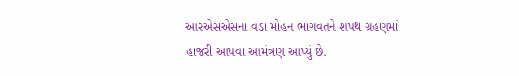આરએસએસના વડા મોહન ભાગવતને શપથ ગ્રહણમાં હાજરી આપવા આમંત્રણ આપ્યું છે.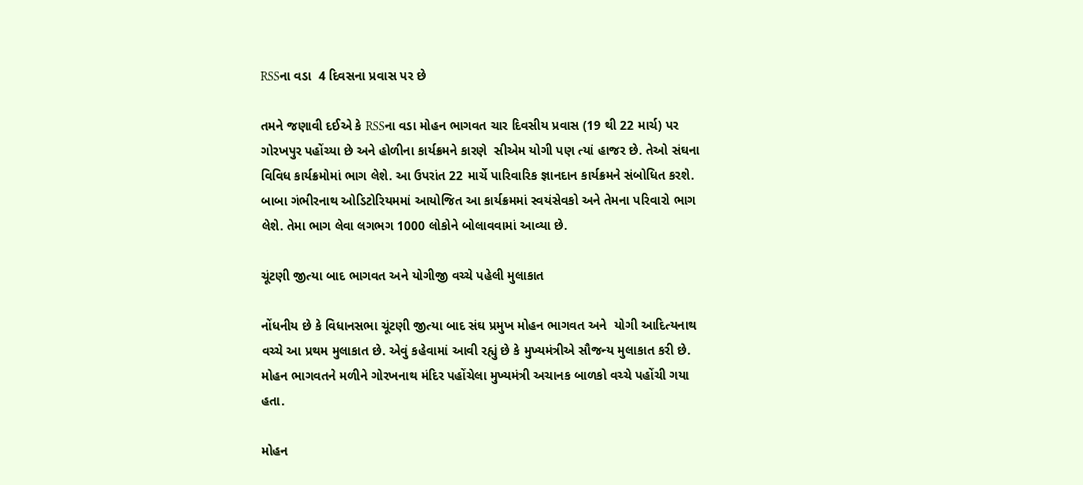RSSના વડા  4 દિવસના પ્રવાસ પર છે

તમને જણાવી દઈએ કે RSSના વડા મોહન ભાગવત ચાર દિવસીય પ્રવાસ (19 થી 22 માર્ચ) પર ગોરખપુર પહોંચ્યા છે અને હોળીના કાર્યક્રમને કારણે  સીએમ યોગી પણ ત્યાં હાજર છે. તેઓ સંઘના વિવિધ કાર્યક્રમોમાં ભાગ લેશે. આ ઉપરાંત 22 માર્ચે પારિવારિક જ્ઞાનદાન કાર્યક્રમને સંબોધિત કરશે. બાબા ગંભીરનાથ ઓડિટોરિયમમાં આયોજિત આ કાર્યક્રમમાં સ્વયંસેવકો અને તેમના પરિવારો ભાગ લેશે. તેમા ભાગ લેવા લગભગ 1000 લોકોને બોલાવવામાં આવ્યા છે.

ચૂંટણી જીત્યા બાદ ભાગવત અને યોગીજી વચ્ચે પહેલી મુલાકાત

નોંધનીય છે કે વિધાનસભા ચૂંટણી જીત્યા બાદ સંઘ પ્રમુખ મોહન ભાગવત અને  યોગી આદિત્યનાથ વચ્ચે આ પ્રથમ મુલાકાત છે. એવું કહેવામાં આવી રહ્યું છે કે મુખ્યમંત્રીએ સૌજન્ય મુલાકાત કરી છે. મોહન ભાગવતને મળીને ગોરખનાથ મંદિર પહોંચેલા મુખ્યમંત્રી અચાનક બાળકો વચ્ચે પહોંચી ગયા હતા.

મોહન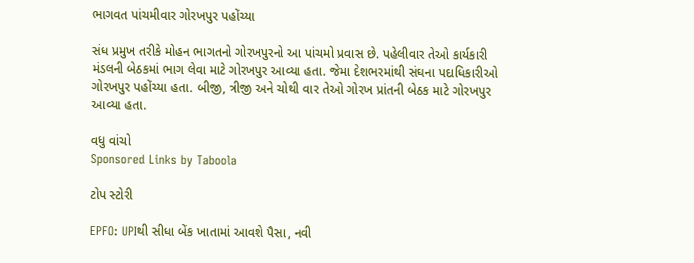ભાગવત પાંચમીવાર ગોરખપુર પહોંચ્યા

સંધ પ્રમુખ તરીકે મોહન ભાગતનો ગોરખપુરનો આ પાંચમો પ્રવાસ છે. પહેલીવાર તેઓ કાર્યકારી મંડલની બેઠકમાં ભાગ લેવા માટે ગોરખપુર આવ્યા હતા. જેમા દેશભરમાંથી સંઘના પદાધિકારીઓ ગોરખપુર પહોંચ્યા હતા. બીજી, ત્રીજી અને ચોથી વાર તેઓ ગોરખ પ્રાંતની બેઠક માટે ગોરખપુર આવ્યા હતા.

વધુ વાંચો
Sponsored Links by Taboola

ટોપ સ્ટોરી

EPFO: UPIથી સીધા બેંક ખાતામાં આવશે પૈસા, નવી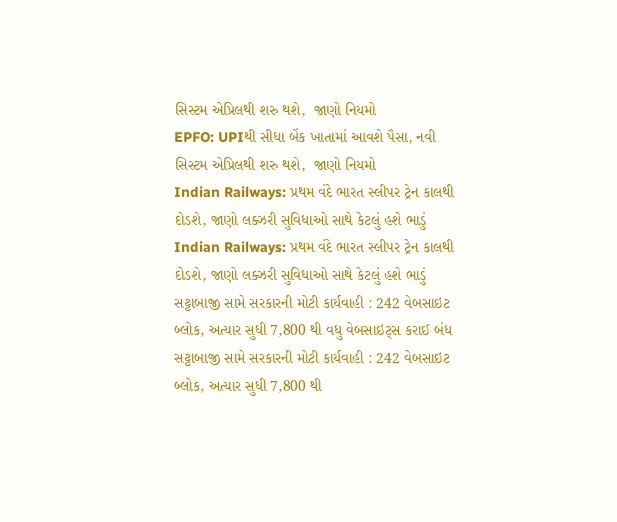સિસ્ટમ એપ્રિલથી શરુ થશે,  જાણો નિયમો
EPFO: UPIથી સીધા બેંક ખાતામાં આવશે પૈસા, નવી સિસ્ટમ એપ્રિલથી શરુ થશે,  જાણો નિયમો
Indian Railways: પ્રથમ વંદે ભારત સ્લીપર ટ્રેન કાલથી દોડશે, જાણો લક્ઝરી સુવિધાઓ સાથે કેટલું હશે ભાડું
Indian Railways: પ્રથમ વંદે ભારત સ્લીપર ટ્રેન કાલથી દોડશે, જાણો લક્ઝરી સુવિધાઓ સાથે કેટલું હશે ભાડું
સટ્ટાબાજી સામે સરકારની મોટી કાર્યવાહી : 242 વેબસાઇટ બ્લોક, અત્યાર સુધી 7,800 થી વધુ વેબસાઇટ્સ કરાઈ બંધ
સટ્ટાબાજી સામે સરકારની મોટી કાર્યવાહી : 242 વેબસાઇટ બ્લોક, અત્યાર સુધી 7,800 થી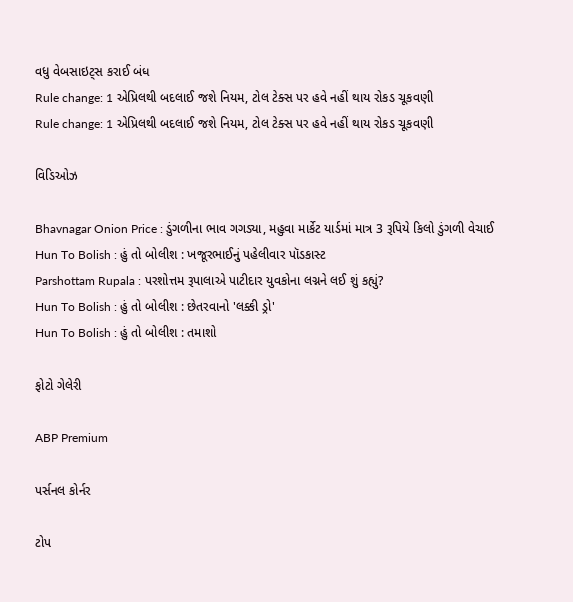વધુ વેબસાઇટ્સ કરાઈ બંધ
Rule change: 1 એપ્રિલથી બદલાઈ જશે નિયમ, ટોલ ટેક્સ પર હવે નહીં થાય રોકડ ચૂકવણી
Rule change: 1 એપ્રિલથી બદલાઈ જશે નિયમ, ટોલ ટેક્સ પર હવે નહીં થાય રોકડ ચૂકવણી

વિડિઓઝ

Bhavnagar Onion Price : ડુંગળીના ભાવ ગગડ્યા, મહુવા માર્કેટ યાર્ડમાં માત્ર 3 રૂપિયે કિલો ડુંગળી વેચાઈ
Hun To Bolish : હું તો બોલીશ : ખજૂરભાઈનું પહેલીવાર પૉડકાસ્ટ
Parshottam Rupala : પરશોત્તમ રૂપાલાએ પાટીદાર યુવકોના લગ્નને લઈ શું કહ્યું?
Hun To Bolish : હું તો બોલીશ : છેતરવાનો 'લક્કી ડ્રો'
Hun To Bolish : હું તો બોલીશ : તમાશો

ફોટો ગેલેરી

ABP Premium

પર્સનલ કોર્નર

ટોપ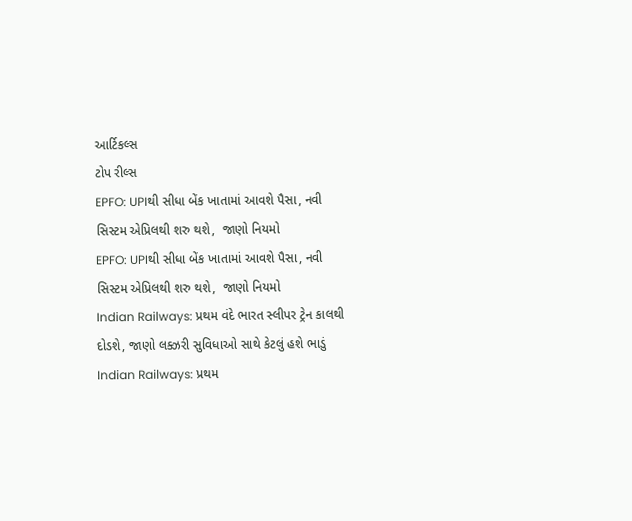આર્ટિકલ્સ
ટોપ રીલ્સ
EPFO: UPIથી સીધા બેંક ખાતામાં આવશે પૈસા, નવી સિસ્ટમ એપ્રિલથી શરુ થશે,  જાણો નિયમો
EPFO: UPIથી સીધા બેંક ખાતામાં આવશે પૈસા, નવી સિસ્ટમ એપ્રિલથી શરુ થશે,  જાણો નિયમો
Indian Railways: પ્રથમ વંદે ભારત સ્લીપર ટ્રેન કાલથી દોડશે, જાણો લક્ઝરી સુવિધાઓ સાથે કેટલું હશે ભાડું
Indian Railways: પ્રથમ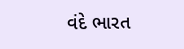વંદે ભારત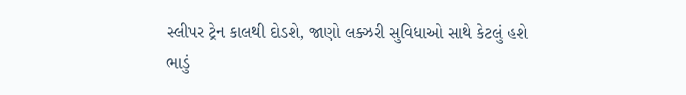સ્લીપર ટ્રેન કાલથી દોડશે, જાણો લક્ઝરી સુવિધાઓ સાથે કેટલું હશે ભાડું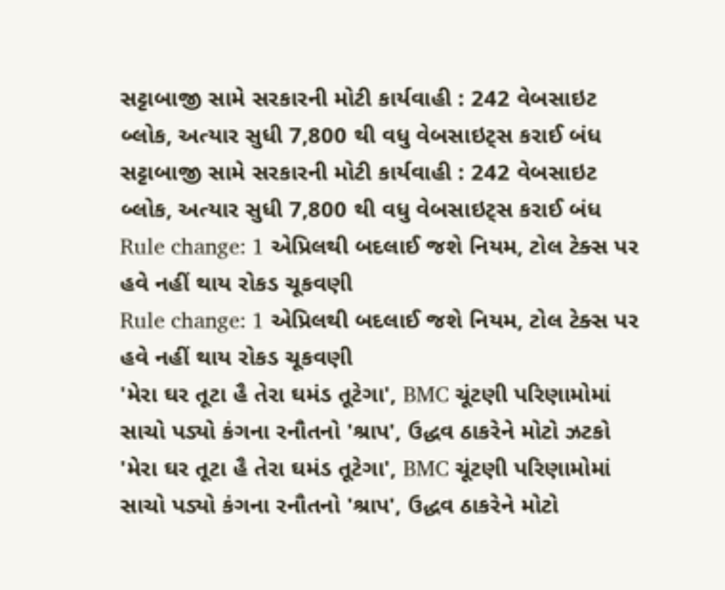સટ્ટાબાજી સામે સરકારની મોટી કાર્યવાહી : 242 વેબસાઇટ બ્લોક, અત્યાર સુધી 7,800 થી વધુ વેબસાઇટ્સ કરાઈ બંધ
સટ્ટાબાજી સામે સરકારની મોટી કાર્યવાહી : 242 વેબસાઇટ બ્લોક, અત્યાર સુધી 7,800 થી વધુ વેબસાઇટ્સ કરાઈ બંધ
Rule change: 1 એપ્રિલથી બદલાઈ જશે નિયમ, ટોલ ટેક્સ પર હવે નહીં થાય રોકડ ચૂકવણી
Rule change: 1 એપ્રિલથી બદલાઈ જશે નિયમ, ટોલ ટેક્સ પર હવે નહીં થાય રોકડ ચૂકવણી
'મેરા ઘર તૂટા હૈ તેરા ઘમંડ તૂટેગા', BMC ચૂંટણી પરિણામોમાં સાચો પડ્યો કંગના રનૌતનો 'શ્રાપ', ઉદ્ધવ ઠાકરેને મોટો ઝટકો
'મેરા ઘર તૂટા હૈ તેરા ઘમંડ તૂટેગા', BMC ચૂંટણી પરિણામોમાં સાચો પડ્યો કંગના રનૌતનો 'શ્રાપ', ઉદ્ધવ ઠાકરેને મોટો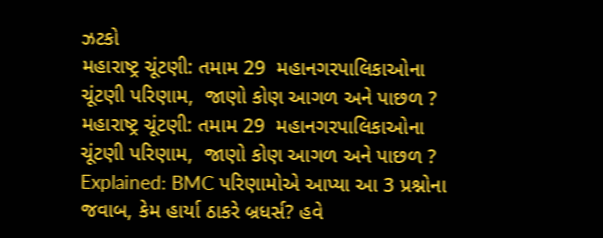ઝટકો
મહારાષ્ટ્ર ચૂંટણી: તમામ 29  મહાનગરપાલિકાઓના ચૂંટણી પરિણામ,  જાણો કોણ આગળ અને પાછળ ?
મહારાષ્ટ્ર ચૂંટણી: તમામ 29  મહાનગરપાલિકાઓના ચૂંટણી પરિણામ,  જાણો કોણ આગળ અને પાછળ ?
Explained: BMC પરિણામોએ આપ્યા આ 3 પ્રશ્નોના જવાબ, કેમ હાર્યા ઠાકરે બ્રધર્સ? હવે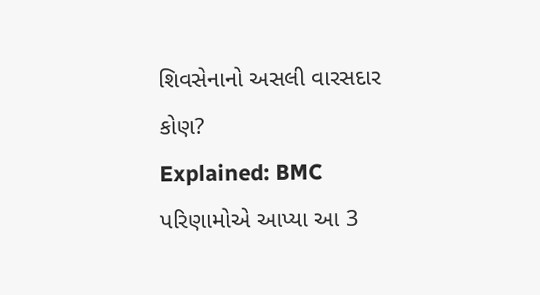શિવસેનાનો અસલી વારસદાર કોણ?
Explained: BMC પરિણામોએ આપ્યા આ 3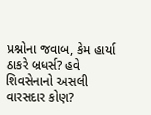પ્રશ્નોના જવાબ, કેમ હાર્યા ઠાકરે બ્રધર્સ? હવે શિવસેનાનો અસલી વારસદાર કોણ?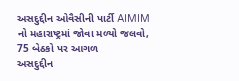અસદુદ્દીન ઓવૈસીની પાર્ટી AIMIM નો મહારાષ્ટ્રમાં જોવા મળ્યો જલવો,  75 બેઠકો પર આગળ
અસદુદ્દીન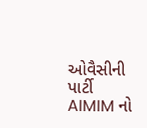ઓવૈસીની પાર્ટી AIMIM નો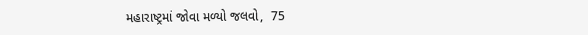મહારાષ્ટ્રમાં જોવા મળ્યો જલવો,  75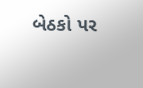બેઠકો પર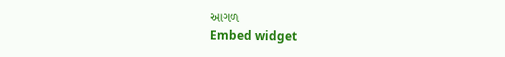આગળ
Embed widget